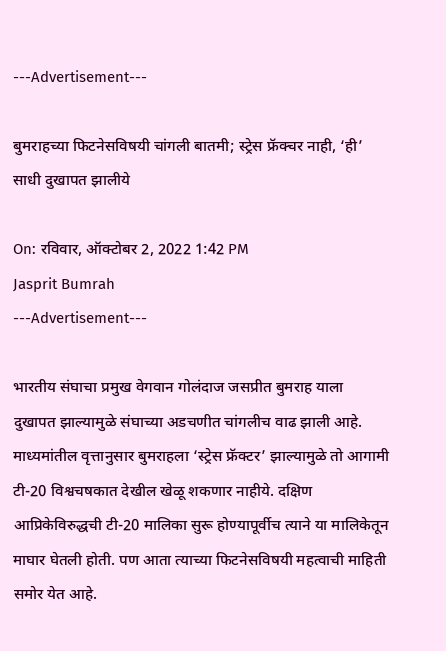---Advertisement---

बुमराहच्या फिटनेसविषयी चांगली बातमी; स्ट्रेस फ्रॅक्चर नाही, ‘ही’ साधी दुखापत झालीये

On: रविवार, ऑक्टोबर 2, 2022 1:42 PM
Jasprit Bumrah
---Advertisement---

भारतीय संघाचा प्रमुख वेगवान गोलंदाज जसप्रीत बुमराह याला दुखापत झाल्यामुळे संघाच्या अडचणीत चांगलीच वाढ झाली आहे. माध्यमांतील वृत्तानुसार बुमराहला ‘स्ट्रेस फ्रॅक्टर’ झाल्यामुळे तो आगामी टी-20 विश्वचषकात देखील खेळू शकणार नाहीये. दक्षिण आप्रिकेविरुद्धची टी-20 मालिका सुरू होण्यापूर्वीच त्याने या मालिकेतून माघार घेतली होती. पण आता त्याच्या फिटनेसविषयी महत्वाची माहिती समोर येत आहे.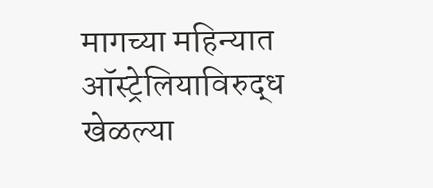मागच्या महिन्यात ऑस्ट्रेलियाविरुद्ध खेळल्या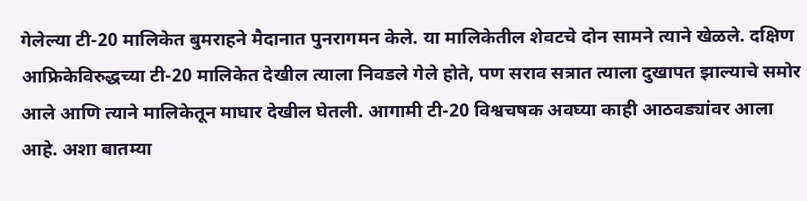गेलेल्या टी-20 मालिकेत बुमराहने मैदानात पुनरागमन केले. या मालिकेतील शेवटचे दोन सामने त्याने खेळले. दक्षिण आफ्रिकेविरुद्धच्या टी-20 मालिकेत देखील त्याला निवडले गेले होते, पण सराव सत्रात त्याला दुखापत झाल्याचे समोर आले आणि त्याने मालिकेतून माघार देखील घेतली. आगामी टी-20 विश्वचषक अवघ्या काही आठवड्यांवर आला आहे. अशा बातम्या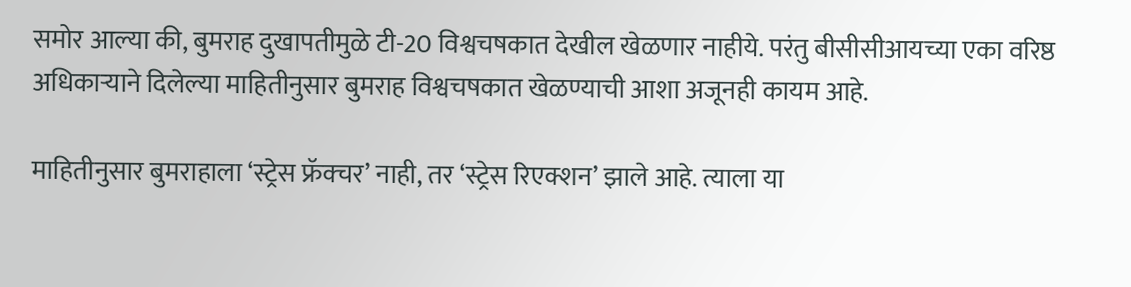समोर आल्या की, बुमराह दुखापतीमुळे टी-20 विश्वचषकात देखील खेळणार नाहीये. परंतु बीसीसीआयच्या एका वरिष्ठ अधिकाऱ्याने दिलेल्या माहितीनुसार बुमराह विश्वचषकात खेळण्याची आशा अजूनही कायम आहे.

माहितीनुसार बुमराहाला ‘स्ट्रेस फ्रॅक्चर’ नाही, तर ‘स्ट्रेस रिएक्शन’ झाले आहे. त्याला या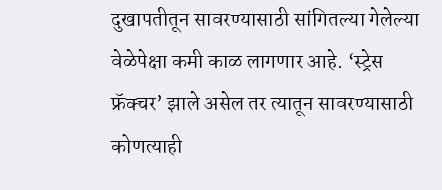दुखापतीतून सावरण्यासाठी सांगितल्या गेलेल्या वेळेपेक्षा कमी काळ लागणार आहे. ‘स्ट्रेस फ्रॅक्चर’ झाले असेल तर त्यातून सावरण्यासाठी कोणत्याही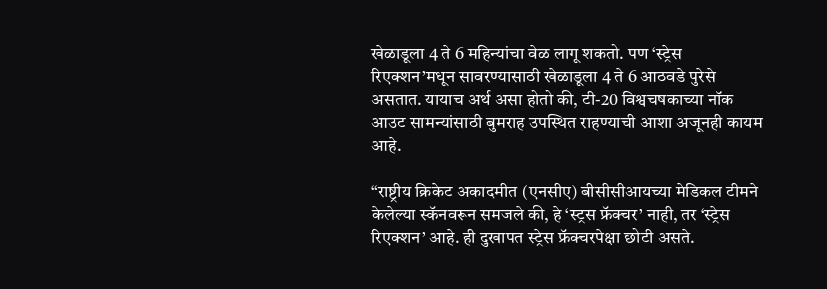खेळाडूला 4 ते 6 महिन्यांचा वेळ लागू शकतो. पण ‘स्ट्रेस रिएक्शन’मधून सावरण्यासाठी खेळाडूला 4 ते 6 आठवडे पुरेसे असतात. यायाच अर्थ असा होतो की, टी-20 विश्वचषकाच्या नॉक आउट सामन्यांसाठी बुमराह उपस्थित राहण्याची आशा अजूनही कायम आहे.

“राष्ट्रीय क्रिकेट अकादमीत (एनसीए) बीसीसीआयच्या मेडिकल टीमने केलेल्या स्कॅनवरून समजले की, हे ‘स्ट्रस फ्रॅक्चर’ नाही, तर ‘स्ट्रेस रिएक्शन’ आहे. ही दुखापत स्ट्रेस फ्रॅक्चरपेक्षा छोटी असते.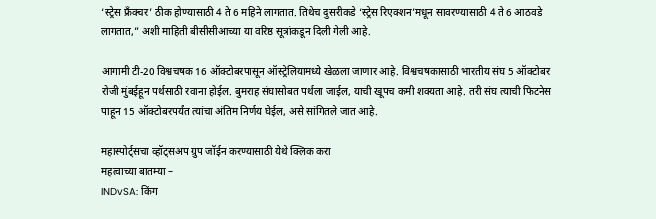‘स्ट्रेस फ्रँक्चर’ ठीक होण्यासाठी 4 ते 6 महिने लागतात. तिथेच दुसरीकडे ‘स्ट्रेस रिएक्शन’मधून सावरण्यासाठी 4 ते 6 आठवडे लागतात,” अशी माहिती बीसीसीआच्या या वरिष्ठ सूत्रांकडून दिली गेली आहे.

आगामी टी-20 विश्वचषक 16 ऑक्टोबरपासून ऑस्ट्रेलियामध्ये खेळला जाणार आहे. विश्वचषकासाठी भारतीय संघ 5 ऑक्टोबर रोजी मुंबईहून पर्थसाठी रवाना होईल. बुमराह संघासोबत पर्थला जाईल, याची खूपच कमी शक्यता आहे. तरी संघ त्याची फिटनेस पाहून 15 ऑक्टोबरपर्यंत त्यांचा अंतिम निर्णय घेईल, असे सांगितले जात आहे.

महास्पोर्ट्सचा व्हॉट्सअप ग्रुप जॉईन करण्यासाठी येथे क्लिक करा
महत्वाच्या बातम्या –
INDvSA: किंग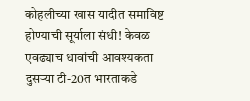कोहलीच्या खास यादीत समाविष्ट होण्याची सूर्याला संधी! केवळ एवढ्याच धावांची आवश्यकता
दुसऱ्या टी-20त भारताकडे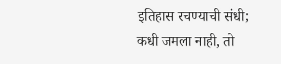इतिहास रचण्याची संधी; कधी जमला नाही, तो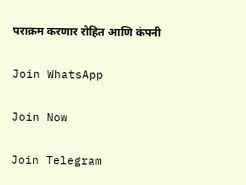पराक्रम करणार रोहित आणि कंपनी

Join WhatsApp

Join Now

Join Telegram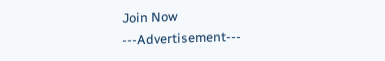Join Now
---Advertisement---